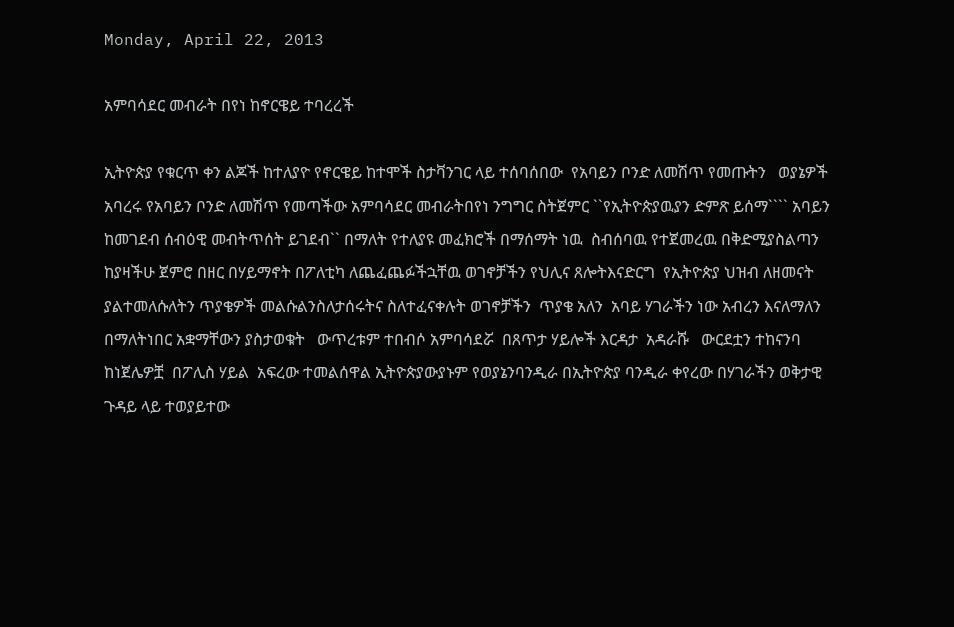Monday, April 22, 2013

አምባሳደር መብራት በየነ ከኖርዌይ ተባረረች

ኢትዮጵያ የቁርጥ ቀን ልጆች ከተለያዮ የኖርዌይ ከተሞች ስታቫንገር ላይ ተሰባሰበው  የአባይን ቦንድ ለመሽጥ የመጡትን   ወያኔዎች አባረሩ የአባይን ቦንድ ለመሽጥ የመጣችው አምባሳደር መብራትበየነ ንግግር ስትጀምር ``የኢትዮጵያዉያን ድምጽ ይሰማ```` አባይን ከመገደብ ሰብዕዊ መብትጥሰት ይገደብ`` በማለት የተለያዩ መፈክሮች በማሰማት ነዉ  ስብሰባዉ የተጀመረዉ በቅድሚያስልጣን ከያዛችሁ ጀምሮ በዘር በሃይማኖት በፖለቲካ ለጨፈጨፉችኋቸዉ ወገኖቻችን የህሊና ጸሎትእናድርግ  የኢትዮጵያ ህዝብ ለዘመናት ያልተመለሱለትን ጥያቄዎች መልሱልንስለታሰሩትና ስለተፈናቀሉት ወገኖቻችን  ጥያቄ አለን  አባይ ሃገራችን ነው አብረን እናለማለን  በማለትነበር አቋማቸውን ያስታወቁት   ውጥረቱም ተበብሶ አምባሳደሯ  በጸጥታ ሃይሎች እርዳታ  አዳራሹ   ውርደቷን ተከናንባ ከነጀሌዎቿ  በፖሊስ ሃይል  አፍረው ተመልሰዋል ኢትዮጵያውያኑም የወያኔንባንዲራ በኢትዮጵያ ባንዲራ ቀየረው በሃገራችን ወቅታዊ ጉዳይ ላይ ተወያይተው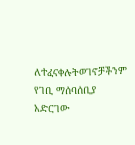ለተፈናቀሉትወገኖቻችንም የገቢ ማሰባሰቢያ አድርገው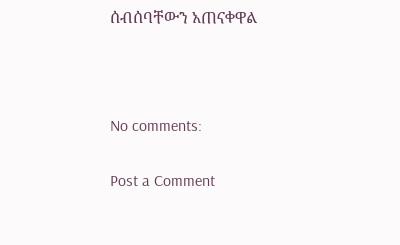ሰብሰባቸውን አጠናቀዋል



No comments:

Post a Comment